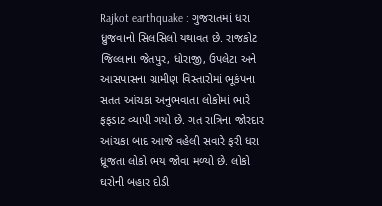Rajkot earthquake : ગુજરાતમાં ધરા ધ્રુજવાનો સિલસિલો યથાવત છે. રાજકોટ જિલ્લાના જેતપુર, ધોરાજી, ઉપલેટા અને આસપાસના ગ્રામીણ વિસ્તારોમાં ભૂકંપના સતત આંચકા અનુભવાતા લોકોમાં ભારે ફફડાટ વ્યાપી ગયો છે. ગત રાત્રિના જોરદાર આંચકા બાદ આજે વહેલી સવારે ફરી ધરા ધ્રૂજતા લોકો ભય જોવા મળ્યો છે. લોકો ઘરોની બહાર દોડી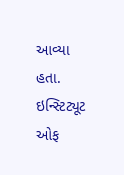આવ્યા હતા. ઇન્સ્ટિટ્યૂટ ઓફ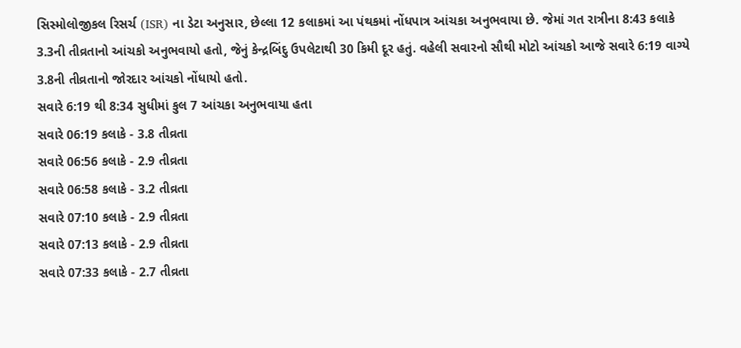સિસ્મોલોજીકલ રિસર્ચ (ISR) ના ડેટા અનુસાર, છેલ્લા 12 કલાકમાં આ પંથકમાં નોંધપાત્ર આંચકા અનુભવાયા છે. જેમાં ગત રાત્રીના 8:43 કલાકે 3.3ની તીવ્રતાનો આંચકો અનુભવાયો હતો, જેનું કેન્દ્રબિંદુ ઉપલેટાથી 30 કિમી દૂર હતું. વહેલી સવારનો સૌથી મોટો આંચકો આજે સવારે 6:19 વાગ્યે 3.8ની તીવ્રતાનો જોરદાર આંચકો નોંધાયો હતો.
સવારે 6:19 થી 8:34 સુધીમાં કુલ 7 આંચકા અનુભવાયા હતા
સવારે 06:19 કલાકે - 3.8 તીવ્રતા
સવારે 06:56 કલાકે - 2.9 તીવ્રતા
સવારે 06:58 કલાકે - 3.2 તીવ્રતા
સવારે 07:10 કલાકે - 2.9 તીવ્રતા
સવારે 07:13 કલાકે - 2.9 તીવ્રતા
સવારે 07:33 કલાકે - 2.7 તીવ્રતા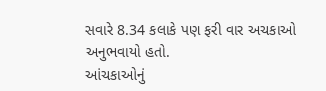સવારે 8.34 કલાકે પણ ફરી વાર અચકાઓ અનુભવાયો હતો.
આંચકાઓનું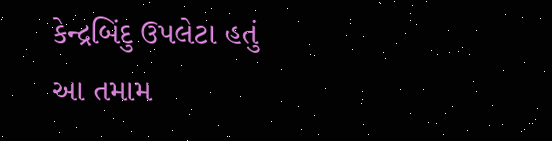કેન્દ્રબિંદુ ઉપલેટા હતું
આ તમામ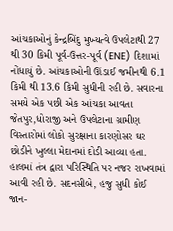આંચકાઓનું કેન્દ્રબિંદુ મુખ્યત્વે ઉપલેટાથી 27 થી 30 કિમી પૂર્વ-ઉત્તર-પૂર્વ (ENE) દિશામાં નોંધાયું છે. આંચકાઓની ઊંડાઈ જમીનથી 6.1 કિમી થી 13.6 કિમી સુધીની રહી છે. સવારના સમયે એક પછી એક આંચકા આવતા જેતપુર,ધોરાજી અને ઉપલેટાના ગ્રામીણ વિસ્તારોમાં લોકો સુરક્ષાના કારણોસર ઘર છોડીને ખુલ્લા મેદાનમાં દોડી આવ્યા હતા. હાલમાં તંત્ર દ્વારા પરિસ્થિતિ પર નજર રાખવામાં આવી રહી છે. સદનસીબે, હજુ સુધી કોઈ જાન-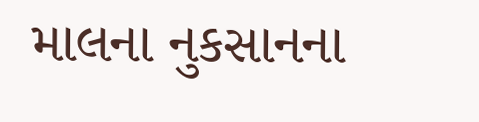માલના નુકસાનના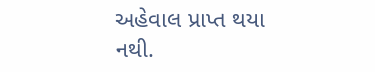અહેવાલ પ્રાપ્ત થયા નથી.